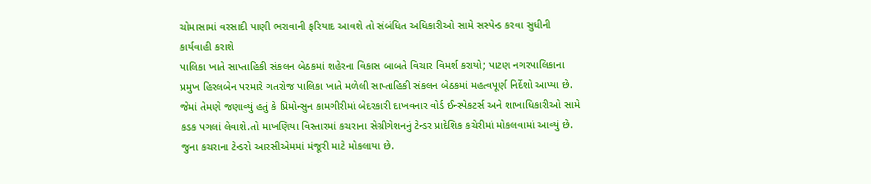ચોમાસામાં વરસાદી પાણી ભરાવાની ફરિયાદ આવશે તો સંબંધિત અધિકારીઓ સામે સસ્પેન્ડ કરવા સુધીની કાર્યવાહી કરાશે
પાલિકા ખાતે સાપ્તાહિકી સંકલન બેઠકમાં શહેરના વિકાસ બાબતે વિચાર વિમર્શ કરાયો; પાટણ નગરપાલિકાના પ્રમુખ હિરલબેન પરમારે ગતરોજ પાલિકા ખાતે મળેલી સાપ્તાહિકી સંકલન બેઠકમાં મહત્વપૂર્ણ નિર્દેશો આપ્યા છે. જેમાં તેમણે જણાવ્યું હતું કે પ્રિમોન્સુન કામગીરીમાં બેદરકારી દાખવનાર વોર્ડ ઈન્સ્પેકટર્સ અને શાખાધિકારીઓ સામે કડક પગલાં લેવાશે.તો માખણિયા વિસ્તારમાં કચરાના સેગ્રીગેશનનું ટેન્ડર પ્રાદેશિક કચેરીમાં મોકલવામાં આવ્યું છે. જુના કચરાના ટેન્ડરો આરસીએમમાં મંજૂરી માટે મોકલાયા છે.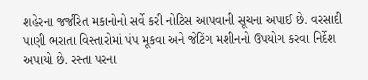શહેરના જર્જરિત મકાનોનો સર્વે કરી નોટિસ આપવાની સૂચના અપાઈ છે. વરસાદી પાણી ભરાતા વિસ્તારોમાં પંપ મૂકવા અને જેટિંગ મશીનનો ઉપયોગ કરવા નિર્દેશ અપાયો છે. રસ્તા પરના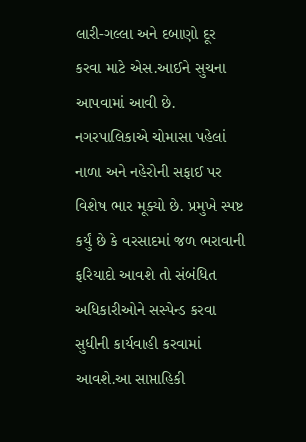લારી-ગલ્લા અને દબાણો દૂર કરવા માટે એસ.આઈને સુચના આપવામાં આવી છે.
નગરપાલિકાએ ચોમાસા પહેલાં નાળા અને નહેરોની સફાઈ પર વિશેષ ભાર મૂક્યો છે. પ્રમુખે સ્પષ્ટ કર્યું છે કે વરસાદમાં જળ ભરાવાની ફરિયાદો આવશે તો સંબંધિત અધિકારીઓને સસ્પેન્ડ કરવા સુધીની કાર્યવાહી કરવામાં આવશે.આ સાપ્તાહિકી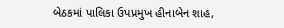બેઠકમાં પાલિકા ઉપપ્રમુખ હીનાબેન શાહ,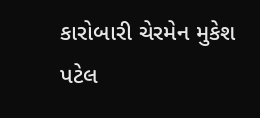કારોબારી ચેરમેન મુકેશ પટેલ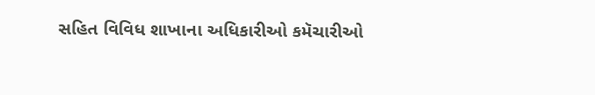સહિત વિવિધ શાખાના અધિકારીઓ કમૅચારીઓ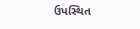ઉપસ્થિત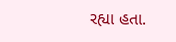રહ્યા હતા.